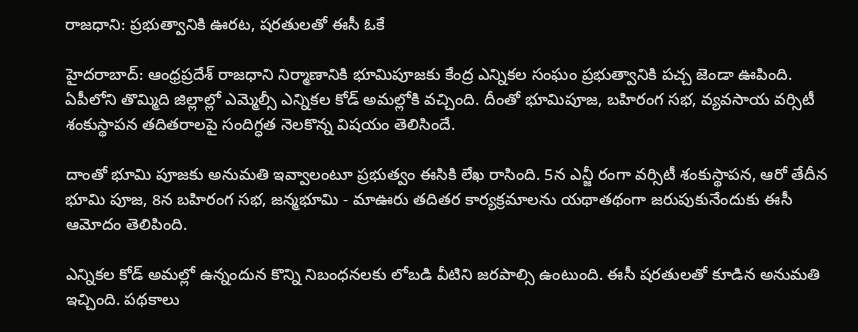రాజధాని: ప్రభుత్వానికి ఊరట, షరతులతో ఈసీ ఓకే

హైదరాబాద్: ఆంధ్రప్రదేశ్ రాజధాని నిర్మాణానికి భూమిపూజకు కేంద్ర ఎన్నికల సంఘం ప్రభుత్వానికి పచ్చ జెండా ఊపింది. ఏపీలోని తొమ్మిది జిల్లాల్లో ఎమ్మెల్సీ ఎన్నికల కోడ్ అమల్లోకి వచ్చింది. దీంతో భూమిపూజ, బహిరంగ సభ, వ్యవసాయ వర్సిటీ శంకుస్థాపన తదితరాలపై సందిగ్ధత నెలకొన్న విషయం తెలిసిందే.

దాంతో భూమి పూజకు అనుమతి ఇవ్వాలంటూ ప్రభుత్వం ఈసికి లేఖ రాసింది. 5న ఎన్జీ రంగా వర్సిటీ శంకుస్థాపన, ఆరో తేదీన భూమి పూజ, 8న బహిరంగ సభ, జన్మభూమి - మాఊరు తదితర కార్యక్రమాలను యథాతథంగా జరుపుకునేందుకు ఈసీ ఆమోదం తెలిపింది.

ఎన్నికల కోడ్ అమల్లో ఉన్నందున కొన్ని నిబంధనలకు లోబడి వీటిని జరపాల్సి ఉంటుంది. ఈసీ షరతులతో కూడిన అనుమతి ఇచ్చింది. పథకాలు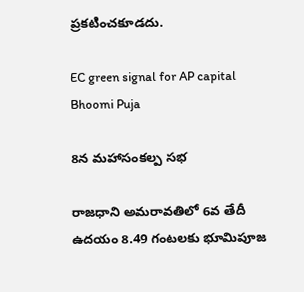ప్రకటించకూడదు.

EC green signal for AP capital Bhoomi Puja

8న మహాసంకల్ప సభ

రాజధాని అమరావతిలో 6వ తేదీ ఉదయం 8.49 గంటలకు భూమిపూజ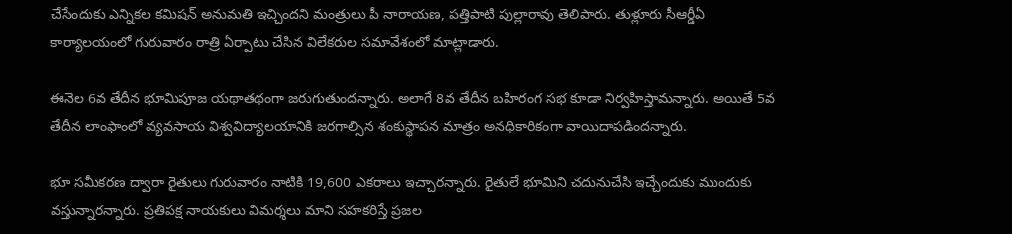చేసేందుకు ఎన్నికల కమిషన్ అనుమతి ఇచ్చిందని మంత్రులు పీ నారాయణ, పత్తిపాటి పుల్లారావు తెలిపారు. తుళ్లూరు సీఆర్డీఏ కార్యాలయంలో గురువారం రాత్రి ఏర్పాటు చేసిన విలేకరుల సమావేశంలో మాట్లాడారు.

ఈనెల 6వ తేదీన భూమిపూజ యథాతథంగా జరుగుతుందన్నారు. అలాగే 8వ తేదీన బహిరంగ సభ కూడా నిర్వహిస్తామన్నారు. అయితే 5వ తేదీన లాంఫాంలో వ్యవసాయ విశ్వవిద్యాలయానికి జరగాల్సిన శంకుస్థాపన మాత్రం అనధికారికంగా వాయిదాపడిందన్నారు.

భూ సమీకరణ ద్వారా రైతులు గురువారం నాటికి 19,600 ఎకరాలు ఇచ్చారన్నారు. రైతులే భూమిని చదునుచేసి ఇచ్చేందుకు ముందుకు వస్తున్నారన్నారు. ప్రతిపక్ష నాయకులు విమర్శలు మాని సహకరిస్తే ప్రజల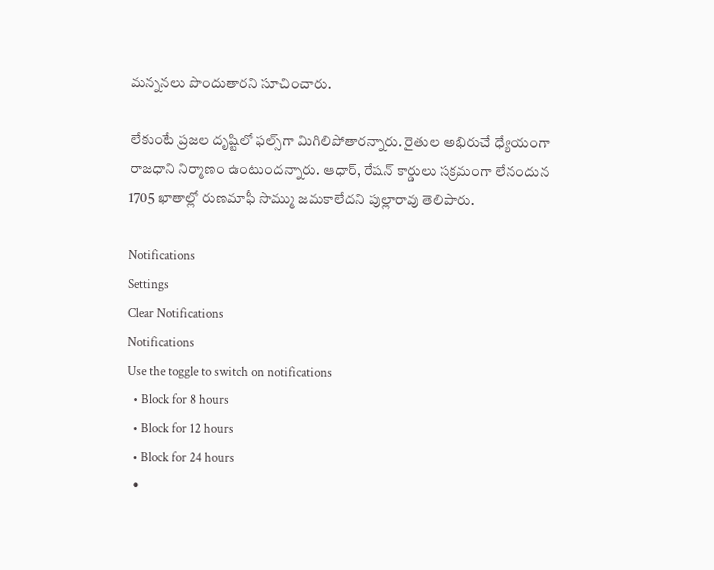మన్ననలు పొందుతారని సూచించారు.

లేకుంటే ప్రజల దృష్టిలో ఫల్స్‌గా మిగిలిపోతారన్నారు. రైతుల అభిరుచే ధ్యేయంగా రాజధాని నిర్మాణం ఉంటుందన్నారు. ఆధార్, రేషన్ కార్డులు సక్రమంగా లేనందున 1705 ఖాతాల్లో రుణమాఫీ సొమ్ము జమకాలేదని పుల్లారావు తెలిపారు.

Notifications
Settings
Clear Notifications
Notifications
Use the toggle to switch on notifications
  • Block for 8 hours
  • Block for 12 hours
  • Block for 24 hours
  •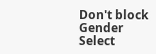Don't block
Gender
Select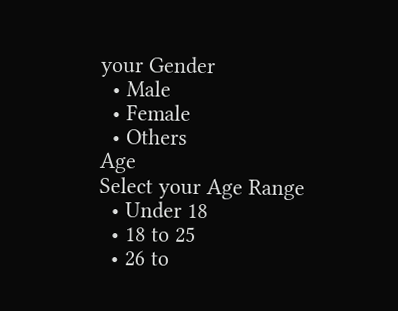your Gender
  • Male
  • Female
  • Others
Age
Select your Age Range
  • Under 18
  • 18 to 25
  • 26 to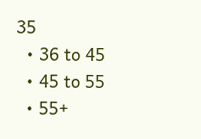35
  • 36 to 45
  • 45 to 55
  • 55+